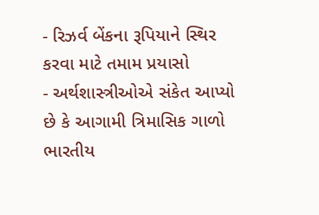- રિઝર્વ બેંકના રૂપિયાને સ્થિર કરવા માટે તમામ પ્રયાસો
- અર્થશાસ્ત્રીઓએ સંકેત આપ્યો છે કે આગામી ત્રિમાસિક ગાળો ભારતીય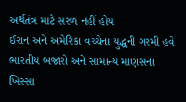અર્થતંત્ર માટે સરળ નહીં હોય
ઈરાન અને અમેરિકા વચ્ચેના યુદ્ધની ગરમી હવે ભારતીય બજારો અને સામાન્ય માણસના ખિસ્સા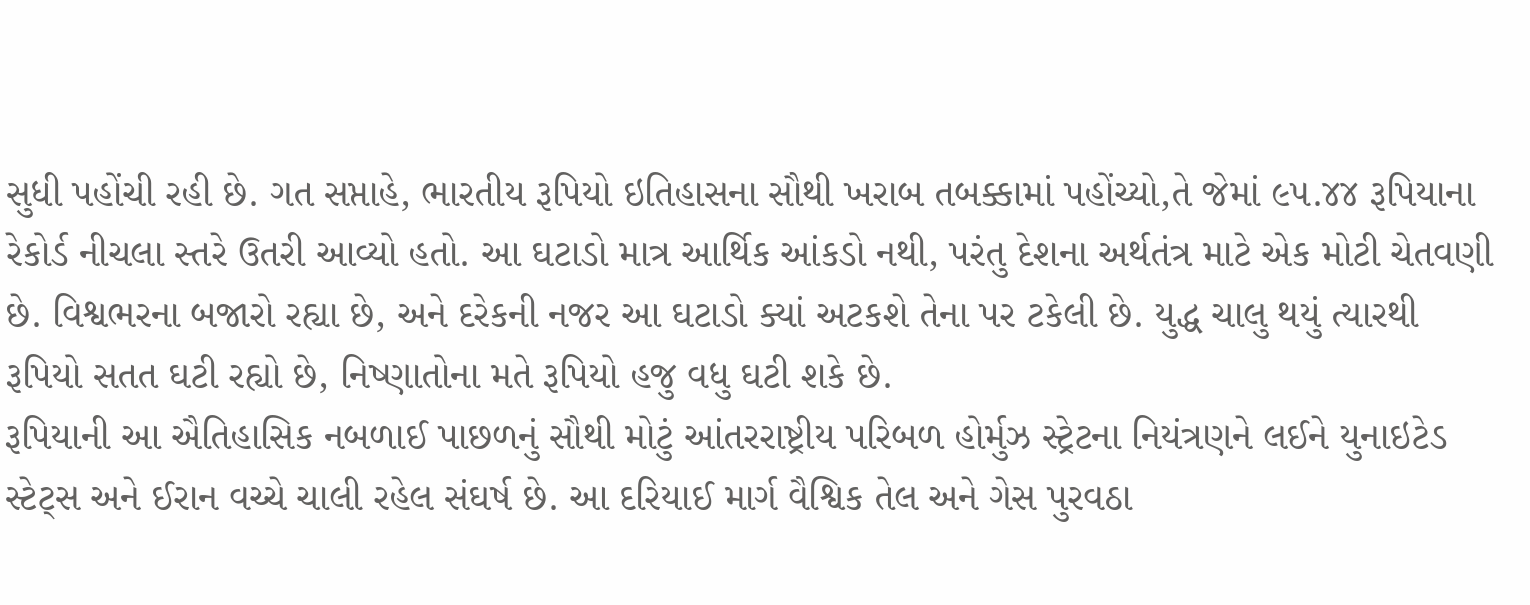સુધી પહોંચી રહી છે. ગત સપ્તાહે, ભારતીય રૂપિયો ઇતિહાસના સૌથી ખરાબ તબક્કામાં પહોંચ્યો,તે જેમાં ૯૫.૪૪ રૂપિયાના રેકોર્ડ નીચલા સ્તરે ઉતરી આવ્યો હતો. આ ઘટાડો માત્ર આર્થિક આંકડો નથી, પરંતુ દેશના અર્થતંત્ર માટે એક મોટી ચેતવણી છે. વિશ્વભરના બજારો રહ્યા છે, અને દરેકની નજર આ ઘટાડો ક્યાં અટકશે તેના પર ટકેલી છે. યુદ્ધ ચાલુ થયું ત્યારથી રૂપિયો સતત ઘટી રહ્યો છે, નિષ્ણાતોના મતે રૂપિયો હજુ વધુ ઘટી શકે છે.
રૂપિયાની આ ઐતિહાસિક નબળાઈ પાછળનું સૌથી મોટું આંતરરાષ્ટ્રીય પરિબળ હોર્મુઝ સ્ટ્રેટના નિયંત્રણને લઈને યુનાઇટેડ સ્ટેટ્સ અને ઈરાન વચ્ચે ચાલી રહેલ સંઘર્ષ છે. આ દરિયાઈ માર્ગ વૈશ્વિક તેલ અને ગેસ પુરવઠા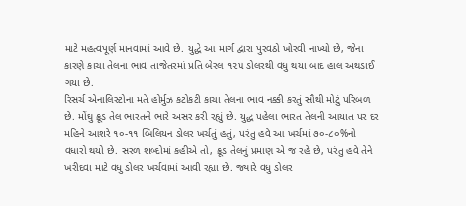માટે મહત્વપૂર્ણ માનવામાં આવે છે. યુદ્ધે આ માર્ગ દ્વારા પુરવઠો ખોરવી નાખ્યો છે, જેના કારણે કાચા તેલના ભાવ તાજેતરમાં પ્રતિ બેરલ ૧૨૫ ડોલરથી વધુ થયા બાદ હાલ અથડાઈ ગયા છે.
રિસર્ચ એનાલિસ્ટોના મતે હોર્મુઝ કટોકટી કાચા તેલના ભાવ નક્કી કરતું સૌથી મોટું પરિબળ છે. મોંઘુ ક્રૂડ તેલ ભારતને ભારે અસર કરી રહ્યું છે. યુદ્ધ પહેલા ભારત તેલની આયાત પર દર મહિને આશરે ૧૦-૧૧ બિલિયન ડોલર ખર્ચતું હતું, પરંતુ હવે આ ખર્ચમાં ૭૦-૮૦%નો વધારો થયો છે. સરળ શબ્દોમાં કહીએ તો, ક્રૂડ તેલનું પ્રમાણ એ જ રહે છે, પરંતુ હવે તેને ખરીદવા માટે વધુ ડોલર ખર્ચવામાં આવી રહ્યા છે. જ્યારે વધુ ડોલર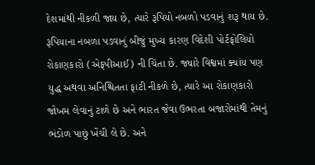દેશમાંથી નીકળી જાય છે, ત્યારે રૂપિયો નબળો પડવાનું શરૂ થાય છે.
રૂપિયાના નબળા પડવાનું બીજું મુખ્ય કારણ વિદેશી પોર્ટફોલિયો રોકાણકારો (એફપીઆઈ) ની ચિંતા છે. જ્યારે વિશ્વમાં ક્યાંય પણ યુદ્ધ અથવા અનિશ્ચિતતા ફાટી નીકળે છે, ત્યારે આ રોકાણકારો જોખમ લેવાનું ટાળે છે અને ભારત જેવા ઉભરતા બજારોમાંથી તેમનું ભંડોળ પાછું ખેંચી લે છે. અને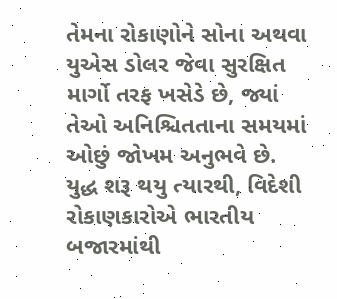તેમના રોકાણોને સોના અથવા યુએસ ડોલર જેવા સુરક્ષિત માર્ગો તરફ ખસેડે છે, જ્યાં તેઓ અનિશ્ચિતતાના સમયમાં ઓછું જોખમ અનુભવે છે.
યુદ્ધ શરૂ થયુ ત્યારથી, વિદેશી રોકાણકારોએ ભારતીય બજારમાંથી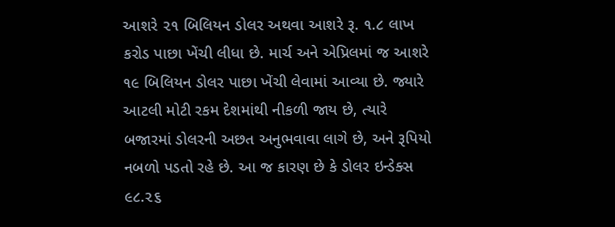આશરે ૨૧ બિલિયન ડોલર અથવા આશરે રૂ. ૧.૮ લાખ કરોડ પાછા ખેંચી લીધા છે. માર્ચ અને એપ્રિલમાં જ આશરે ૧૯ બિલિયન ડોલર પાછા ખેંચી લેવામાં આવ્યા છે. જ્યારે આટલી મોટી રકમ દેશમાંથી નીકળી જાય છે, ત્યારે બજારમાં ડોલરની અછત અનુભવાવા લાગે છે, અને રૂપિયો નબળો પડતો રહે છે. આ જ કારણ છે કે ડોલર ઇન્ડેક્સ ૯૮.૨૬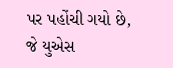પર પહોંચી ગયો છે, જે યુએસ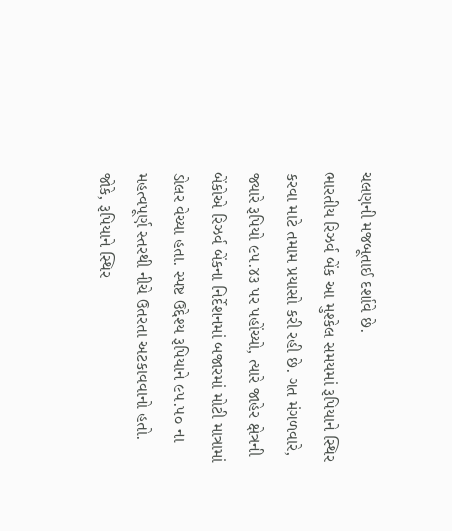ચલણની મજબૂતાઈ દર્શાવે છે.
ભારતીય રિઝર્વ બેંક આ મુશ્કેલ સમયમાં રૂપિયાને સ્થિર કરવા માટે તમામ પ્રયાસો કરી રહી છે. ગત મંગળવારે, જ્યારે રૂપિયો ૯૫.૪૩ પર પહોંચ્યો, ત્યારે જાહેર ક્ષેત્રની બેંકોએ રિઝર્વ બેંકના નિર્દેશનમાં બજારમાં મોટી માત્રામાં ડોલર વેચ્યા હતા. સ્પષ્ટ ઉદ્દેશ્ય રૂપિયાને ૯૫.૫૦ ના મહત્વપૂર્ણ સ્તરથી નીચે ઉતરતા અટકાવવાનો હતો.
જોકે, રૂપિયાને સ્થિર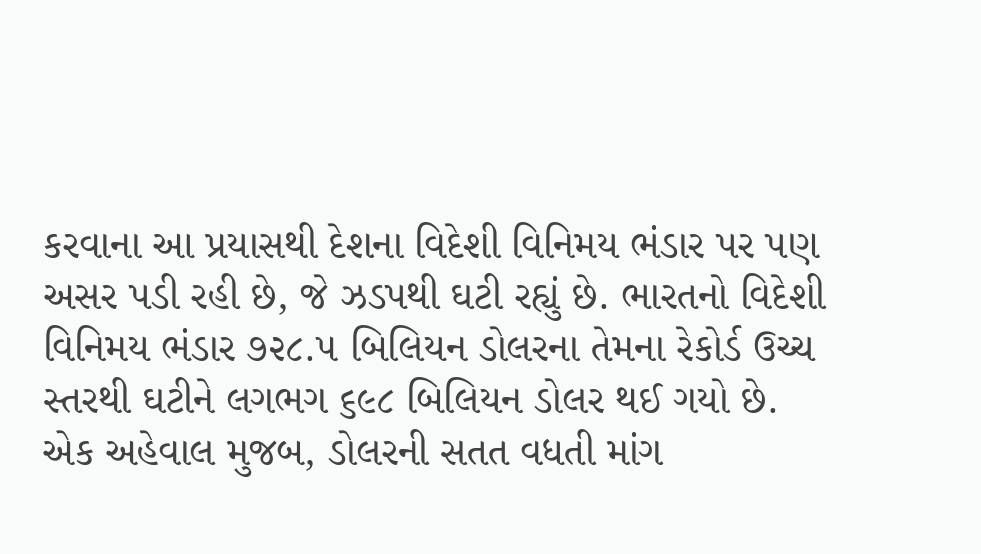કરવાના આ પ્રયાસથી દેશના વિદેશી વિનિમય ભંડાર પર પણ અસર પડી રહી છે, જે ઝડપથી ઘટી રહ્યું છે. ભારતનો વિદેશી વિનિમય ભંડાર ૭૨૮.૫ બિલિયન ડોલરના તેમના રેકોર્ડ ઉચ્ચ સ્તરથી ઘટીને લગભગ ૬૯૮ બિલિયન ડોલર થઈ ગયો છે.
એક અહેવાલ મુજબ, ડોલરની સતત વધતી માંગ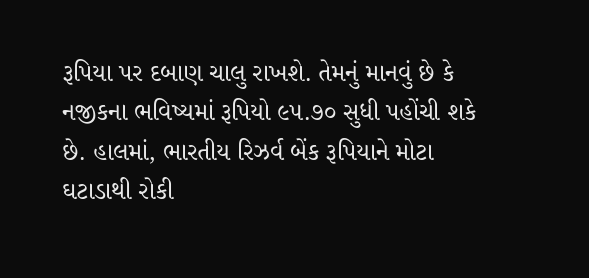રૂપિયા પર દબાણ ચાલુ રાખશે. તેમનું માનવું છે કે નજીકના ભવિષ્યમાં રૂપિયો ૯૫.૭૦ સુધી પહોંચી શકે છે. હાલમાં, ભારતીય રિઝર્વ બેંક રૂપિયાને મોટા ઘટાડાથી રોકી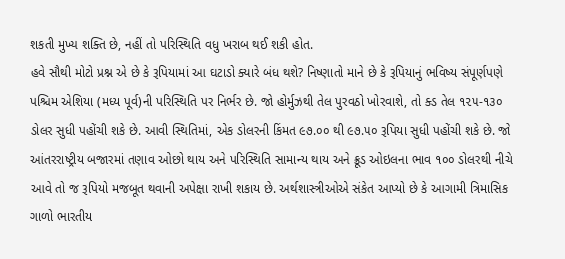શકતી મુખ્ય શક્તિ છે, નહીં તો પરિસ્થિતિ વધુ ખરાબ થઈ શકી હોત.
હવે સૌથી મોટો પ્રશ્ન એ છે કે રૂપિયામાં આ ઘટાડો ક્યારે બંધ થશે? નિષ્ણાતો માને છે કે રૂપિયાનું ભવિષ્ય સંપૂર્ણપણે પશ્ચિમ એશિયા (મધ્ય પૂર્વ)ની પરિસ્થિતિ પર નિર્ભર છે. જો હોર્મુઝથી તેલ પુરવઠો ખોરવાશે, તો ક્ડ તેલ ૧૨૫-૧૩૦ ડોલર સુધી પહોંચી શકે છે. આવી સ્થિતિમાં, એક ડોલરની કિંમત ૯૭.૦૦ થી ૯૭.૫૦ રૂપિયા સુધી પહોંચી શકે છે. જો આંતરરાષ્ટ્રીય બજારમાં તણાવ ઓછો થાય અને પરિસ્થિતિ સામાન્ય થાય અને ક્રૂડ ઓઇલના ભાવ ૧૦૦ ડોલરથી નીચે આવે તો જ રૂપિયો મજબૂત થવાની અપેક્ષા રાખી શકાય છે. અર્થશાસ્ત્રીઓએ સંકેત આપ્યો છે કે આગામી ત્રિમાસિક ગાળો ભારતીય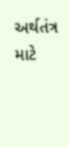અર્થતંત્ર માટે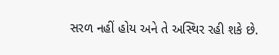સરળ નહીં હોય અને તે અસ્થિર રહી શકે છે.